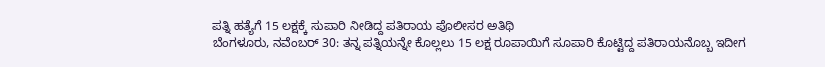ಪತ್ನಿ ಹತ್ಯೆಗೆ 15 ಲಕ್ಷಕ್ಕೆ ಸುಪಾರಿ ನೀಡಿದ್ದ ಪತಿರಾಯ ಪೊಲೀಸರ ಅತಿಥಿ
ಬೆಂಗಳೂರು, ನವೆಂಬರ್ 30: ತನ್ನ ಪತ್ನಿಯನ್ನೇ ಕೊಲ್ಲಲು 15 ಲಕ್ಷ ರೂಪಾಯಿಗೆ ಸೂಪಾರಿ ಕೊಟ್ಟಿದ್ದ ಪತಿರಾಯನೊಬ್ಬ ಇದೀಗ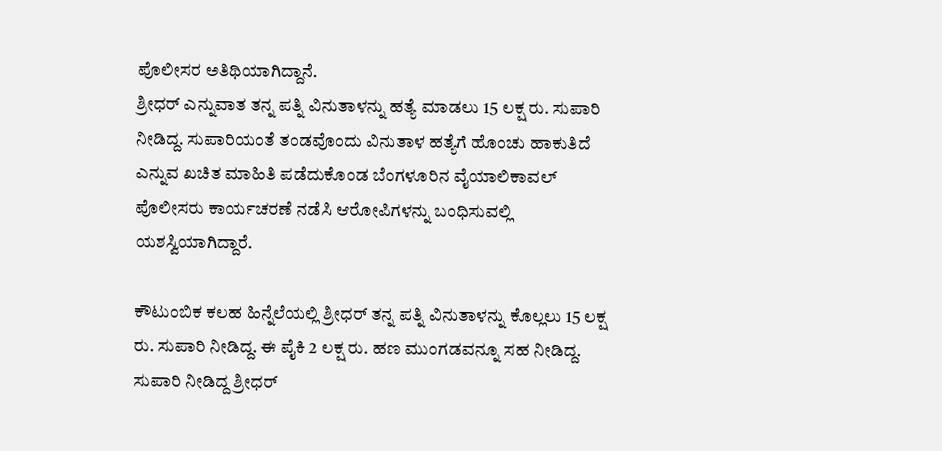ಪೊಲೀಸರ ಅತಿಥಿಯಾಗಿದ್ದಾನೆ.
ಶ್ರೀಧರ್ ಎನ್ನುವಾತ ತನ್ನ ಪತ್ನಿ ವಿನುತಾಳನ್ನು ಹತ್ಯೆ ಮಾಡಲು 15 ಲಕ್ಷ ರು. ಸುಪಾರಿ ನೀಡಿದ್ದ. ಸುಪಾರಿಯಂತೆ ತಂಡವೊಂದು ವಿನುತಾಳ ಹತ್ಯೆಗೆ ಹೊಂಚು ಹಾಕುತಿದೆ ಎನ್ನುವ ಖಚಿತ ಮಾಹಿತಿ ಪಡೆದುಕೊಂಡ ಬೆಂಗಳೂರಿನ ವೈಯಾಲಿಕಾವಲ್ ಪೊಲೀಸರು ಕಾರ್ಯಚರಣೆ ನಡೆಸಿ ಆರೋಪಿಗಳನ್ನು ಬಂಧಿಸುವಲ್ಲಿ ಯಶಸ್ವಿಯಾಗಿದ್ದಾರೆ.

ಕೌಟುಂಬಿಕ ಕಲಹ ಹಿನ್ನೆಲೆಯಲ್ಲಿ ಶ್ರೀಧರ್ ತನ್ನ ಪತ್ನಿ ವಿನುತಾಳನ್ನು ಕೊಲ್ಲಲು 15 ಲಕ್ಷ ರು. ಸುಪಾರಿ ನೀಡಿದ್ದ. ಈ ಪೈಕಿ 2 ಲಕ್ಷ ರು. ಹಣ ಮುಂಗಡವನ್ನೂ ಸಹ ನೀಡಿದ್ದ.
ಸುಪಾರಿ ನೀಡಿದ್ದ ಶ್ರೀಧರ್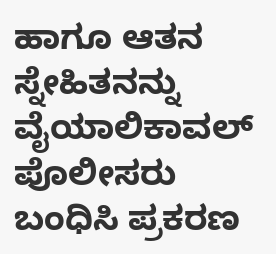ಹಾಗೂ ಆತನ ಸ್ನೇಹಿತನನ್ನು ವೈಯಾಲಿಕಾವಲ್ ಪೊಲೀಸರು ಬಂಧಿಸಿ ಪ್ರಕರಣ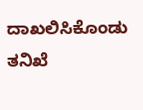ದಾಖಲಿಸಿಕೊಂಡು ತನಿಖೆ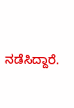ನಡೆಸಿದ್ದಾರೆ.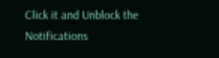Click it and Unblock the Notifications